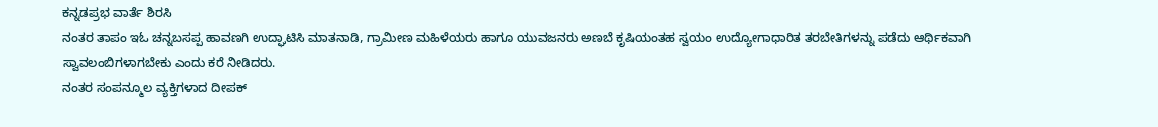ಕನ್ನಡಪ್ರಭ ವಾರ್ತೆ ಶಿರಸಿ
ನಂತರ ತಾಪಂ ಇಓ ಚನ್ನಬಸಪ್ಪ ಹಾವಣಗಿ ಉದ್ಘಾಟಿಸಿ ಮಾತನಾಡಿ, ಗ್ರಾಮೀಣ ಮಹಿಳೆಯರು ಹಾಗೂ ಯುವಜನರು ಅಣಬೆ ಕೃಷಿಯಂತಹ ಸ್ವಯಂ ಉದ್ಯೋಗಾಧಾರಿತ ತರಬೇತಿಗಳನ್ನು ಪಡೆದು ಆರ್ಥಿಕವಾಗಿ ಸ್ವಾವಲಂಬಿಗಳಾಗಬೇಕು ಎಂದು ಕರೆ ನೀಡಿದರು.
ನಂತರ ಸಂಪನ್ಮೂಲ ವ್ಯಕ್ತಿಗಳಾದ ದೀಪಕ್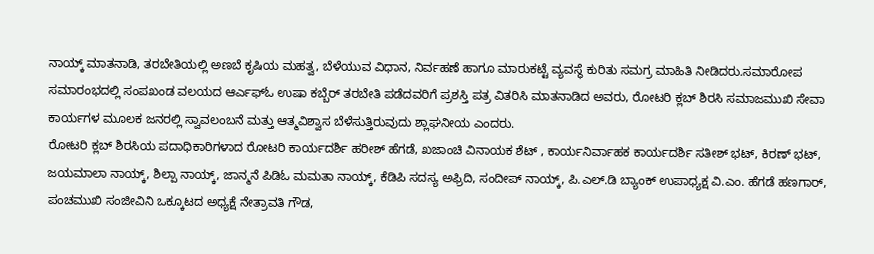ನಾಯ್ಕ್ ಮಾತನಾಡಿ, ತರಬೇತಿಯಲ್ಲಿ ಅಣಬೆ ಕೃಷಿಯ ಮಹತ್ವ, ಬೆಳೆಯುವ ವಿಧಾನ, ನಿರ್ವಹಣೆ ಹಾಗೂ ಮಾರುಕಟ್ಟೆ ವ್ಯವಸ್ಥೆ ಕುರಿತು ಸಮಗ್ರ ಮಾಹಿತಿ ನೀಡಿದರು.ಸಮಾರೋಪ ಸಮಾರಂಭದಲ್ಲಿ ಸಂಪಖಂಡ ವಲಯದ ಆರ್ಎಫ್ಓ ಉಷಾ ಕಬ್ಬೆರ್ ತರಬೇತಿ ಪಡೆದವರಿಗೆ ಪ್ರಶಸ್ತಿ ಪತ್ರ ವಿತರಿಸಿ ಮಾತನಾಡಿದ ಅವರು, ರೋಟರಿ ಕ್ಲಬ್ ಶಿರಸಿ ಸಮಾಜಮುಖಿ ಸೇವಾ ಕಾರ್ಯಗಳ ಮೂಲಕ ಜನರಲ್ಲಿ ಸ್ವಾವಲಂಬನೆ ಮತ್ತು ಆತ್ಮವಿಶ್ವಾಸ ಬೆಳೆಸುತ್ತಿರುವುದು ಶ್ಲಾಘನೀಯ ಎಂದರು.
ರೋಟರಿ ಕ್ಲಬ್ ಶಿರಸಿಯ ಪದಾಧಿಕಾರಿಗಳಾದ ರೋಟರಿ ಕಾರ್ಯದರ್ಶಿ ಹರೀಶ್ ಹೆಗಡೆ, ಖಜಾಂಚಿ ವಿನಾಯಕ ಶೆಟ್ , ಕಾರ್ಯನಿರ್ವಾಹಕ ಕಾರ್ಯದರ್ಶಿ ಸತೀಶ್ ಭಟ್, ಕಿರಣ್ ಭಟ್, ಜಯಮಾಲಾ ನಾಯ್ಕ್, ಶಿಲ್ಪಾ ನಾಯ್ಕ್, ಜಾನ್ಮನೆ ಪಿಡಿಓ ಮಮತಾ ನಾಯ್ಕ್, ಕೆಡಿಪಿ ಸದಸ್ಯ ಅಫ್ರಿದಿ, ಸಂದೀಪ್ ನಾಯ್ಕ್, ಪಿ.ಎಲ್.ಡಿ ಬ್ಯಾಂಕ್ ಉಪಾಧ್ಯಕ್ಷ ವಿ.ಎಂ. ಹೆಗಡೆ ಹಣಗಾರ್, ಪಂಚಮುಖಿ ಸಂಜೀವಿನಿ ಒಕ್ಕೂಟದ ಅಧ್ಯಕ್ಷೆ ನೇತ್ರಾವತಿ ಗೌಡ,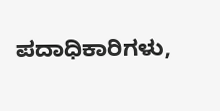ಪದಾಧಿಕಾರಿಗಳು,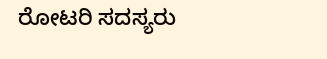ರೋಟರಿ ಸದಸ್ಯರು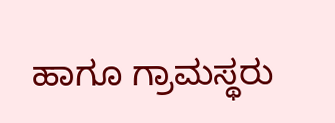ಹಾಗೂ ಗ್ರಾಮಸ್ಥರು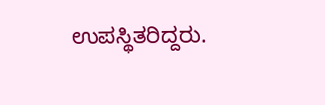ಉಪಸ್ಥಿತರಿದ್ದರು.